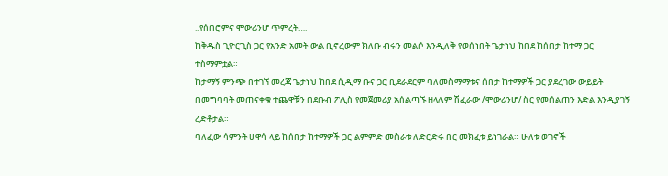..የሰበሮምና ሞውሪንሆ ጥምረት….
ከቅዱስ ጊዮርጊስ ጋር የአንድ አመት ውል ቢኖረውም ክለቡ ብሩን መልሶ እንዲለቅ የወሰነበት ጌታነህ ከበደ ከሰበታ ከተማ ጋር ተስማምቷል።
ከታማኝ ምንጭ በተገኘ መረጃ ጌታነህ ከበደ ሲዲማ ቡና ጋር ቢደራደርም ባለመስማማቱና ሰበታ ከተማዎች ጋር ያደረገው ውይይት በመግባባት መጠናቀቁ ተጨዋቹን በደቡብ ፖሊስ የመጀመሪያ አሰልጣኙ ዘላለም ሽፈራው /ሞውሪንሆ/ ስር የመሰልጠን እድል እንዲያገኝ ረድቶታል።
ባለፈው ሳምንት ሀዋሳ ላይ ከሰበታ ከተማዎች ጋር ልምምድ መስራቱ ለድርድሩ በር መክፈቱ ይነገራል። ሁለቱ ወገኖች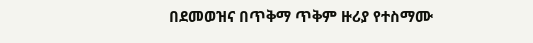በደመወዝና በጥቅማ ጥቅም ዙሪያ የተስማሙ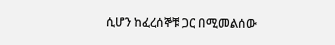ሲሆን ከፈረሰኞቹ ጋር በሚመልሰው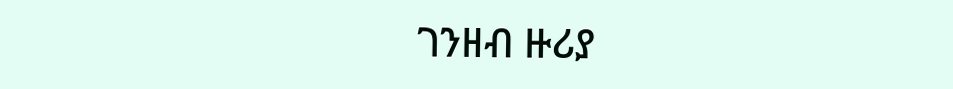ገንዘብ ዙሪያ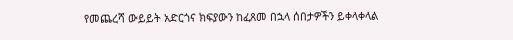የመጨረሻ ውይይት አድርጎና ክፍያውን ከፈጸመ በኋላ ሰበታዎችን ይቀላቀላል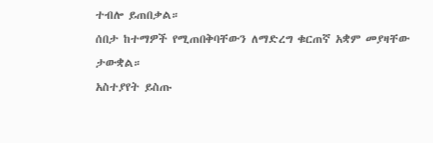ተብሎ ይጠበቃል።
ሰበታ ከተማዎች የሚጠበቅባቸውን ለማድረግ ቁርጠኛ አቋም መያዛቸው ታውቋል።
አስተያየት ይስጡ